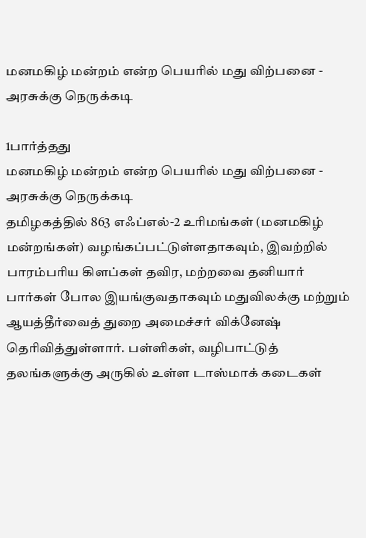மனமகிழ் மன்றம் என்ற பெயரில் மது விற்பனை - அரசுக்கு நெருக்கடி

1பார்த்தது
மனமகிழ் மன்றம் என்ற பெயரில் மது விற்பனை - அரசுக்கு நெருக்கடி
தமிழகத்தில் 863 எஃப்எல்-2 உரிமங்கள் (மனமகிழ் மன்றங்கள்) வழங்கப்பட்டுள்ளதாகவும், இவற்றில் பாரம்பரிய கிளப்கள் தவிர, மற்றவை தனியார் பார்கள் போல இயங்குவதாகவும் மதுவிலக்கு மற்றும் ஆயத்தீர்வைத் துறை அமைச்சர் விக்னேஷ் தெரிவித்துள்ளார். பள்ளிகள், வழிபாட்டுத் தலங்களுக்கு அருகில் உள்ள டாஸ்மாக் கடைகள்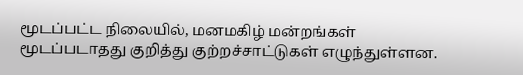மூடப்பட்ட நிலையில், மனமகிழ் மன்றங்கள் மூடப்படாதது குறித்து குற்றச்சாட்டுகள் எழுந்துள்ளன.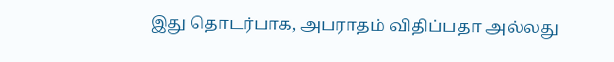இது தொடர்பாக, அபராதம் விதிப்பதா அல்லது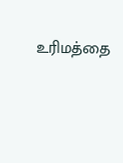உரிமத்தை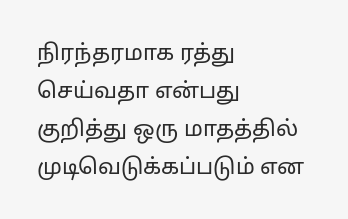நிரந்தரமாக ரத்து செய்வதா என்பது குறித்து ஒரு மாதத்தில் முடிவெடுக்கப்படும் என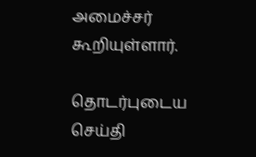அமைச்சர் கூறியுள்ளார்.

தொடர்புடைய செய்தி